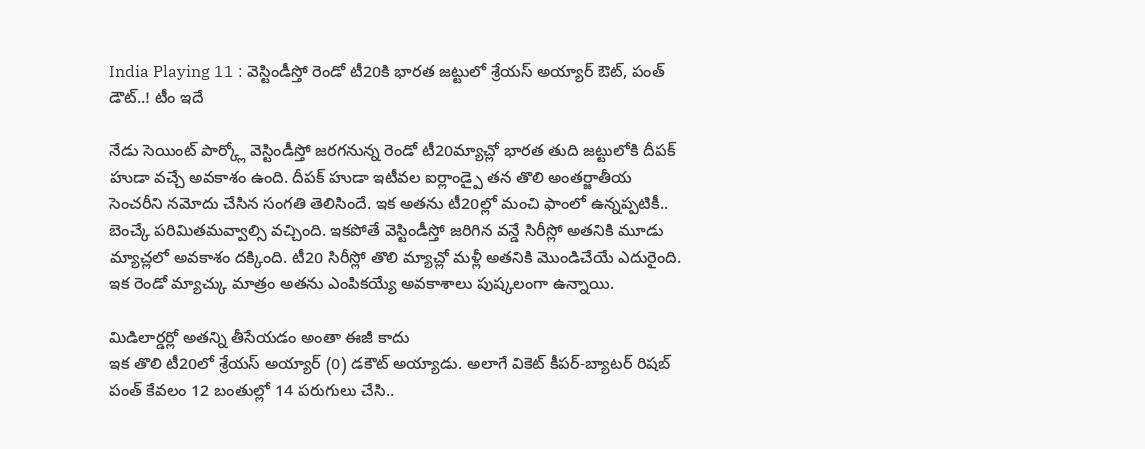India Playing 11 : వెస్టిండీస్తో రెండో టీ20కి భారత జట్టులో శ్రేయస్ అయ్యార్ ఔట్, పంత్ డౌట్..! టీం ఇదే

నేడు సెయింట్ పార్క్లో వెస్టిండీస్తో జరగనున్న రెండో టీ20మ్యాచ్లో భారత తుది జట్టులోకి దీపక్ హుడా వచ్చే అవకాశం ఉంది. దీపక్ హుడా ఇటీవల ఐర్లాండ్పై తన తొలి అంతర్జాతీయ సెంచరీని నమోదు చేసిన సంగతి తెలిసిందే. ఇక అతను టీ20ల్లో మంచి ఫాంలో ఉన్నప్పటికీ.. బెంచ్కే పరిమితమవ్వాల్సి వచ్చింది. ఇకపోతే వెస్టిండీస్తో జరిగిన వన్డే సిరీస్లో అతనికి మూడు మ్యాచ్లలో అవకాశం దక్కింది. టీ20 సిరీస్లో తొలి మ్యాచ్లో మళ్లీ అతనికి మొండిచేయే ఎదురైంది. ఇక రెండో మ్యాచ్కు మాత్రం అతను ఎంపికయ్యే అవకాశాలు పుష్కలంగా ఉన్నాయి.

మిడిలార్డర్లో అతన్ని తీసేయడం అంతా ఈజీ కాదు
ఇక తొలి టీ20లో శ్రేయస్ అయ్యార్ (0) డకౌట్ అయ్యాడు. అలాగే వికెట్ కీపర్-బ్యాటర్ రిషబ్ పంత్ కేవలం 12 బంతుల్లో 14 పరుగులు చేసి..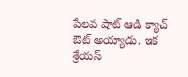పేలవ షాట్ ఆడి క్యాచ్ ఔట్ అయ్యాడు. ఇక శ్రేయస్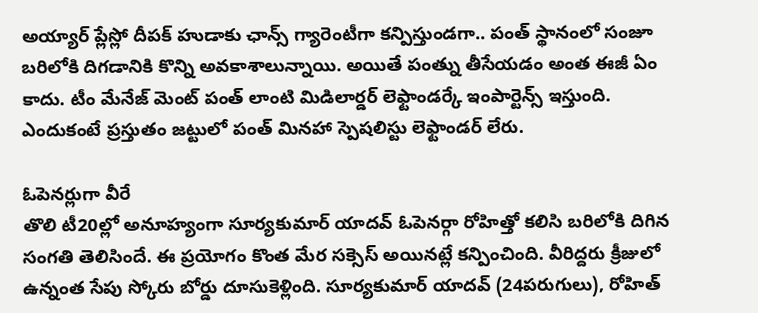అయ్యార్ ప్లేస్లో దీపక్ హుడాకు ఛాన్స్ గ్యారెంటీగా కన్పిస్తుండగా.. పంత్ స్థానంలో సంజూ బరిలోకి దిగడానికి కొన్ని అవకాశాలున్నాయి. అయితే పంత్ను తీసేయడం అంత ఈజీ ఏం కాదు. టీం మేనేజ్ మెంట్ పంత్ లాంటి మిడిలార్డర్ లెఫ్టాండర్కే ఇంపార్టెన్స్ ఇస్తుంది. ఎందుకంటే ప్రస్తుతం జట్టులో పంత్ మినహా స్పెషలిస్టు లెఫ్టాండర్ లేరు.

ఓపెనర్లుగా వీరే
తొలి టీ20ల్లో అనూహ్యంగా సూర్యకుమార్ యాదవ్ ఓపెనర్గా రోహిత్తో కలిసి బరిలోకి దిగిన సంగతి తెలిసిందే. ఈ ప్రయోగం కొంత మేర సక్సెస్ అయినట్లే కన్పించింది. వీరిద్దరు క్రీజులో ఉన్నంత సేపు స్కోరు బోర్డు దూసుకెళ్లింది. సూర్యకుమార్ యాదవ్ (24పరుగులు), రోహిత్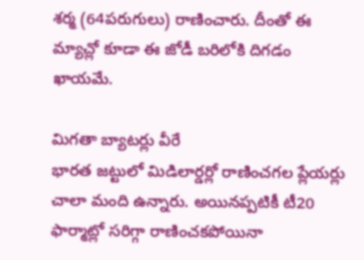శర్మ (64పరుగులు) రాణించారు. దీంతో ఈ మ్యాచ్లో కూడా ఈ జోడీ బరిలోకి దిగడం ఖాయమే.

మిగతా బ్యాటర్లు వీరే
భారత జట్టులో మిడిలార్డర్లో రాణించగల ప్లేయర్లు చాలా మంది ఉన్నారు. అయినప్పటికీ టీ20 ఫార్మాట్లో సరిగ్గా రాణించకపోయినా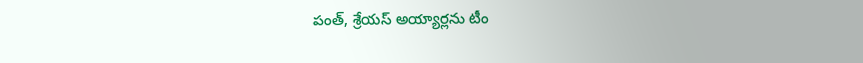పంత్, శ్రేయస్ అయ్యార్లను టీం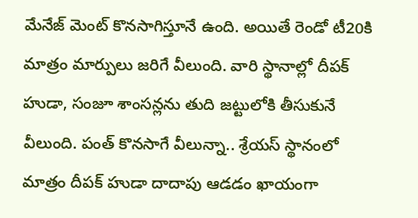మేనేజ్ మెంట్ కొనసాగిస్తూనే ఉంది. అయితే రెండో టీ20కి మాత్రం మార్పులు జరిగే వీలుంది. వారి స్థానాల్లో దీపక్ హుడా, సంజూ శాంసన్లను తుది జట్టులోకి తీసుకునే వీలుంది. పంత్ కొనసాగే వీలున్నా.. శ్రేయస్ స్థానంలో మాత్రం దీపక్ హుడా దాదాపు ఆడడం ఖాయంగా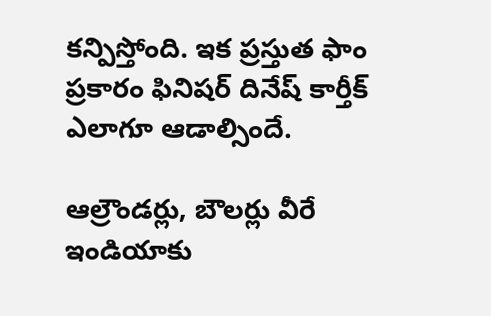కన్పిస్తోంది. ఇక ప్రస్తుత ఫాం ప్రకారం ఫినిషర్ దినేష్ కార్తీక్ ఎలాగూ ఆడాల్సిందే.

ఆల్రౌండర్లు, బౌలర్లు వీరే
ఇండియాకు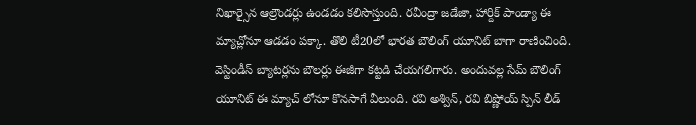నిఖార్సైన ఆల్రౌండర్లు ఉండడం కలిసొస్తుంది. రవీంద్రా జడేజా, హార్దిక్ పాండ్యా ఈ మ్యాచ్లోనూ ఆడడం పక్కా. తొలి టీ20లో భారత బౌలింగ్ యూనిట్ బాగా రాణించింది. వెస్టిండీస్ బ్యాటర్లను బౌలర్లు ఈజీగా కట్టడి చేయగలిగారు. అందువల్ల సేమ్ బౌలింగ్ యూనిట్ ఈ మ్యాచ్ లోనూ కొనసాగే వీలుంది. రవి అశ్విన్, రవి బిష్ణోయ్ స్పిన్ లీడ్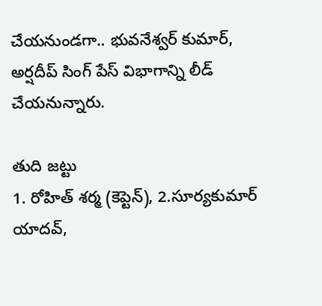చేయనుండగా.. భువనేశ్వర్ కుమార్, అర్షదీప్ సింగ్ పేస్ విభాగాన్ని లీడ్ చేయనున్నారు.

తుది జట్టు
1. రోహిత్ శర్మ (కెప్టెన్), 2.సూర్యకుమార్ యాదవ్,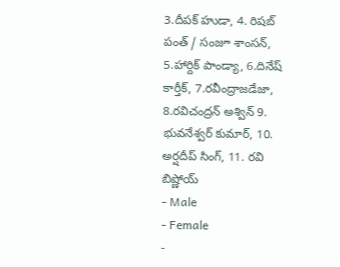3.దీపక్ హుడా, 4. రిషబ్ పంత్ / సంజూ శాంసన్, 5.హార్దిక్ పాండ్యా, 6.దినేష్ కార్తీక్, 7.రవీంద్రాజడేజా, 8.రవిచంద్రన్ అశ్విన్ 9. భువనేశ్వర్ కుమార్, 10. అర్షదీప్ సింగ్, 11. రవి బిష్ణోయ్
- Male
- Female
-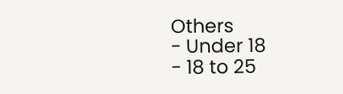Others
- Under 18
- 18 to 25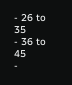- 26 to 35
- 36 to 45
-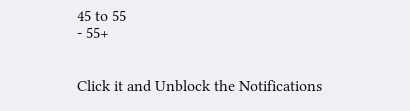45 to 55
- 55+


Click it and Unblock the Notifications